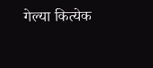गेल्या कित्येक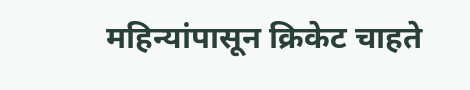महिन्यांपासून क्रिकेट चाहते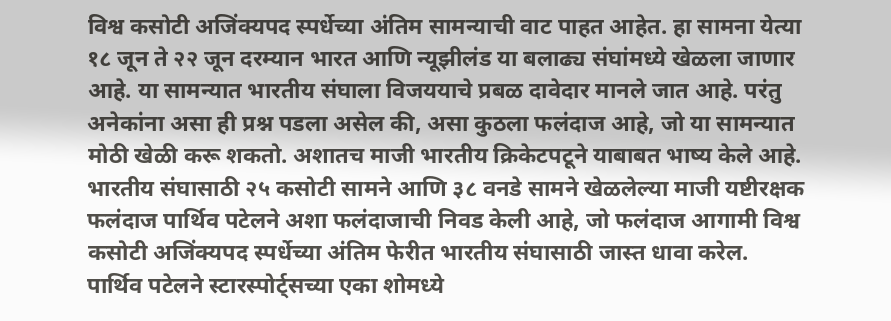विश्व कसोटी अजिंक्यपद स्पर्धेच्या अंतिम सामन्याची वाट पाहत आहेत. हा सामना येत्या १८ जून ते २२ जून दरम्यान भारत आणि न्यूझीलंड या बलाढ्य संघांमध्ये खेळला जाणार आहे. या सामन्यात भारतीय संघाला विजययाचे प्रबळ दावेदार मानले जात आहे. परंतु अनेकांना असा ही प्रश्न पडला असेल की, असा कुठला फलंदाज आहे, जो या सामन्यात मोठी खेळी करू शकतो. अशातच माजी भारतीय क्रिकेटपटूने याबाबत भाष्य केले आहे.
भारतीय संघासाठी २५ कसोटी सामने आणि ३८ वनडे सामने खेळलेल्या माजी यष्टीरक्षक फलंदाज पार्थिव पटेलने अशा फलंदाजाची निवड केली आहे, जो फलंदाज आगामी विश्व कसोटी अजिंक्यपद स्पर्धेच्या अंतिम फेरीत भारतीय संघासाठी जास्त धावा करेल.
पार्थिव पटेलने स्टारस्पोर्ट्सच्या एका शोमध्ये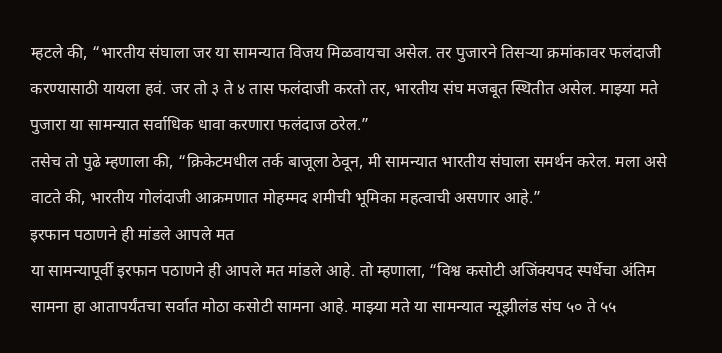म्हटले की, “भारतीय संघाला जर या सामन्यात विजय मिळवायचा असेल. तर पुजारने तिसऱ्या क्रमांकावर फलंदाजी करण्यासाठी यायला हवं. जर तो ३ ते ४ तास फलंदाजी करतो तर, भारतीय संघ मजबूत स्थितीत असेल. माझ्या मते पुजारा या सामन्यात सर्वाधिक धावा करणारा फलंदाज ठरेल.”
तसेच तो पुढे म्हणाला की, “क्रिकेटमधील तर्क बाजूला ठेवून, मी सामन्यात भारतीय संघाला समर्थन करेल. मला असे वाटते की, भारतीय गोलंदाजी आक्रमणात मोहम्मद शमीची भूमिका महत्वाची असणार आहे.”
इरफान पठाणने ही मांडले आपले मत
या सामन्यापूर्वी इरफान पठाणने ही आपले मत मांडले आहे. तो म्हणाला, “विश्व कसोटी अजिंक्यपद स्पर्धेचा अंतिम सामना हा आतापर्यंतचा सर्वात मोठा कसोटी सामना आहे. माझ्या मते या सामन्यात न्यूझीलंड संघ ५० ते ५५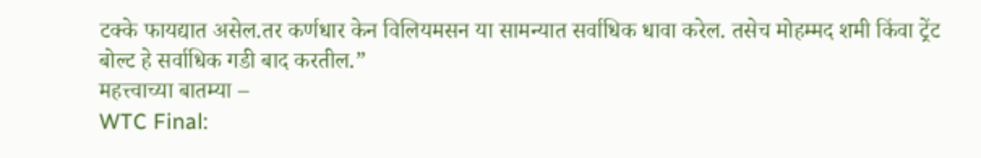टक्के फायद्यात असेल.तर कर्णधार केन विलियमसन या सामन्यात सर्वाधिक धावा करेल. तसेच मोहम्मद शमी किंवा ट्रेंट बोल्ट हे सर्वाधिक गडी बाद करतील.”
महत्त्वाच्या बातम्या –
WTC Final: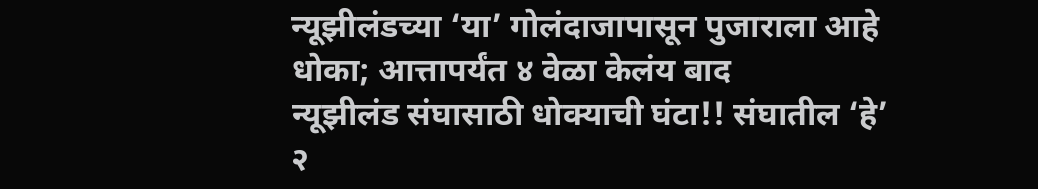न्यूझीलंडच्या ‘या’ गोलंदाजापासून पुजाराला आहे धोका; आत्तापर्यंत ४ वेळा केलंय बाद
न्यूझीलंड संघासाठी धोक्याची घंटा!! संघातील ‘हे’ २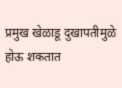प्रमुख खेळाडू दुखापतीमुळे होऊ शकतात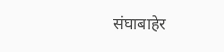संघाबाहेर